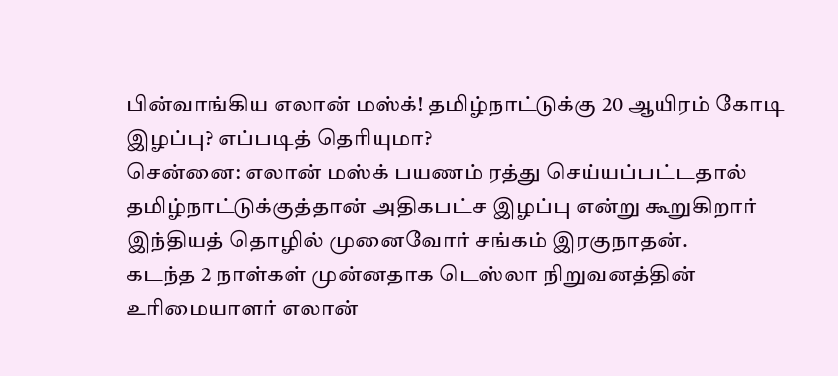பின்வாங்கிய எலான் மஸ்க்! தமிழ்நாட்டுக்கு 20 ஆயிரம் கோடி இழப்பு? எப்படித் தெரியுமா?
சென்னை: எலான் மஸ்க் பயணம் ரத்து செய்யப்பட்டதால் தமிழ்நாட்டுக்குத்தான் அதிகபட்ச இழப்பு என்று கூறுகிறார் இந்தியத் தொழில் முனைவோர் சங்கம் இரகுநாதன்.
கடந்த 2 நாள்கள் முன்னதாக டெஸ்லா நிறுவனத்தின் உரிமையாளர் எலான்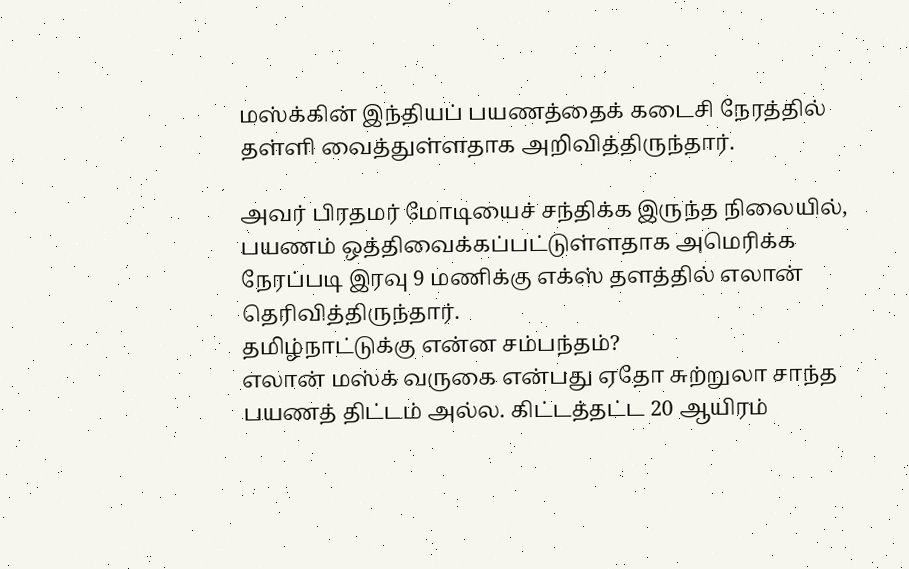மஸ்க்கின் இந்தியப் பயணத்தைக் கடைசி நேரத்தில் தள்ளி வைத்துள்ளதாக அறிவித்திருந்தார்.

அவர் பிரதமர் மோடியைச் சந்திக்க இருந்த நிலையில், பயணம் ஒத்திவைக்கப்பட்டுள்ளதாக அமெரிக்க நேரப்படி இரவு 9 மணிக்கு எக்ஸ் தளத்தில் எலான் தெரிவித்திருந்தார்.
தமிழ்நாட்டுக்கு என்ன சம்பந்தம்?
எலான் மஸ்க் வருகை என்பது ஏதோ சுற்றுலா சாந்த பயணத் திட்டம் அல்ல. கிட்டத்தட்ட 20 ஆயிரம்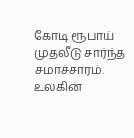கோடி ரூபாய் முதலீடு சார்ந்த சமாச்சாரம். உலகின்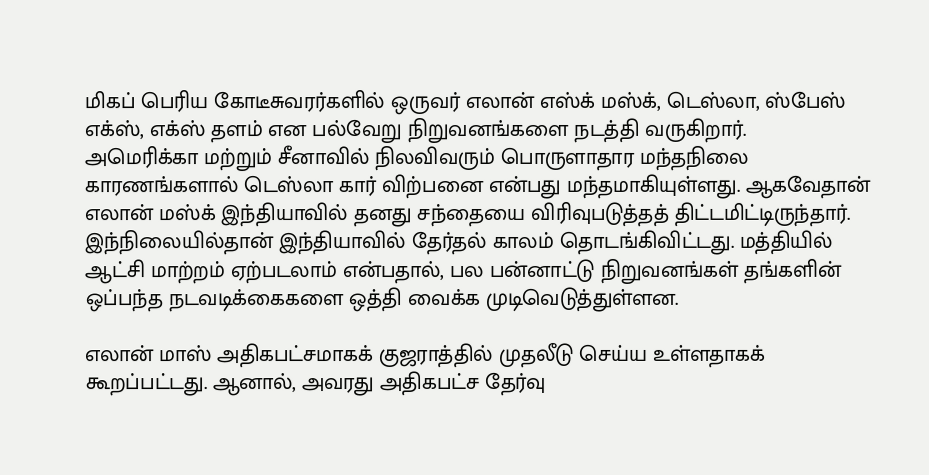மிகப் பெரிய கோடீசுவரர்களில் ஒருவர் எலான் எஸ்க் மஸ்க், டெஸ்லா, ஸ்பேஸ் எக்ஸ், எக்ஸ் தளம் என பல்வேறு நிறுவனங்களை நடத்தி வருகிறார்.
அமெரிக்கா மற்றும் சீனாவில் நிலவிவரும் பொருளாதார மந்தநிலை காரணங்களால் டெஸ்லா கார் விற்பனை என்பது மந்தமாகியுள்ளது. ஆகவேதான் எலான் மஸ்க் இந்தியாவில் தனது சந்தையை விரிவுபடுத்தத் திட்டமிட்டிருந்தார்.
இந்நிலையில்தான் இந்தியாவில் தேர்தல் காலம் தொடங்கிவிட்டது. மத்தியில் ஆட்சி மாற்றம் ஏற்படலாம் என்பதால், பல பன்னாட்டு நிறுவனங்கள் தங்களின் ஒப்பந்த நடவடிக்கைகளை ஒத்தி வைக்க முடிவெடுத்துள்ளன.

எலான் மாஸ் அதிகபட்சமாகக் குஜராத்தில் முதலீடு செய்ய உள்ளதாகக் கூறப்பட்டது. ஆனால், அவரது அதிகபட்ச தேர்வு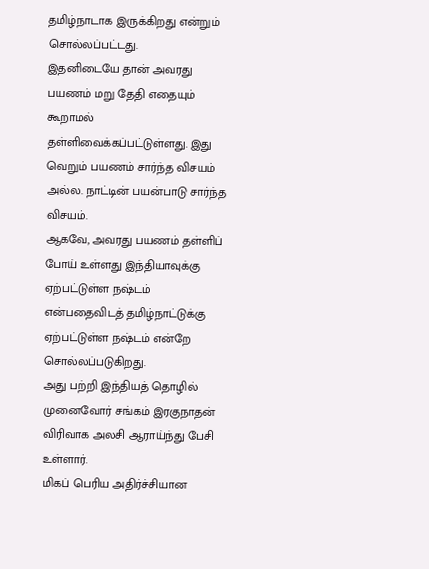தமிழ்நாடாக இருக்கிறது என்றும் சொல்லப்பட்டது.
இதனிடையே தான் அவரது பயணம் மறு தேதி எதையும் கூறாமல் தள்ளிவைக்கப்பட்டுள்ளது. இது வெறும் பயணம் சார்ந்த விசயம் அல்ல. நாட்டின் பயன்பாடு சார்ந்த விசயம்.
ஆகவே, அவரது பயணம் தள்ளிப் போய் உள்ளது இந்தியாவுக்கு ஏற்பட்டுள்ள நஷ்டம் என்பதைவிடத் தமிழ்நாட்டுக்கு ஏற்பட்டுள்ள நஷ்டம் என்றே சொல்லப்படுகிறது.
அது பற்றி இந்தியத் தொழில் முனைவோர் சங்கம் இரகுநாதன் விரிவாக அலசி ஆராய்ந்து பேசி உள்ளார்.
மிகப் பெரிய அதிர்ச்சியான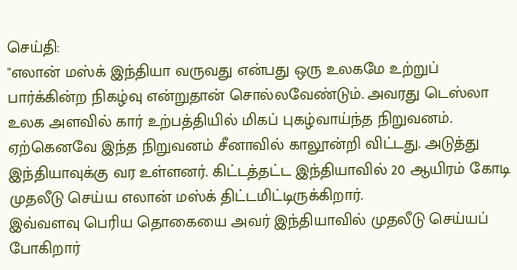செய்தி:
"எலான் மஸ்க் இந்தியா வருவது என்பது ஒரு உலகமே உற்றுப் பார்க்கின்ற நிகழ்வு என்றுதான் சொல்லவேண்டும். அவரது டெஸ்லா உலக அளவில் கார் உற்பத்தியில் மிகப் புகழ்வாய்ந்த நிறுவனம்.
ஏற்கெனவே இந்த நிறுவனம் சீனாவில் காலூன்றி விட்டது. அடுத்து இந்தியாவுக்கு வர உள்ளனர். கிட்டத்தட்ட இந்தியாவில் 20 ஆயிரம் கோடி முதலீடு செய்ய எலான் மஸ்க் திட்டமிட்டிருக்கிறார்.
இவ்வளவு பெரிய தொகையை அவர் இந்தியாவில் முதலீடு செய்யப் போகிறார்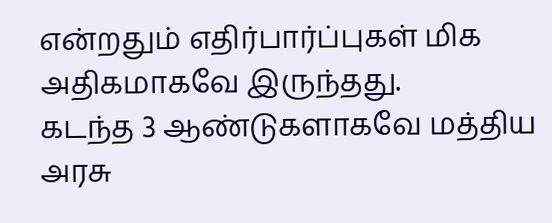என்றதும் எதிர்பார்ப்புகள் மிக அதிகமாகவே இருந்தது.
கடந்த 3 ஆண்டுகளாகவே மத்திய அரசு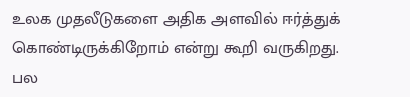உலக முதலீடுகளை அதிக அளவில் ஈர்த்துக் கொண்டிருக்கிறோம் என்று கூறி வருகிறது.
பல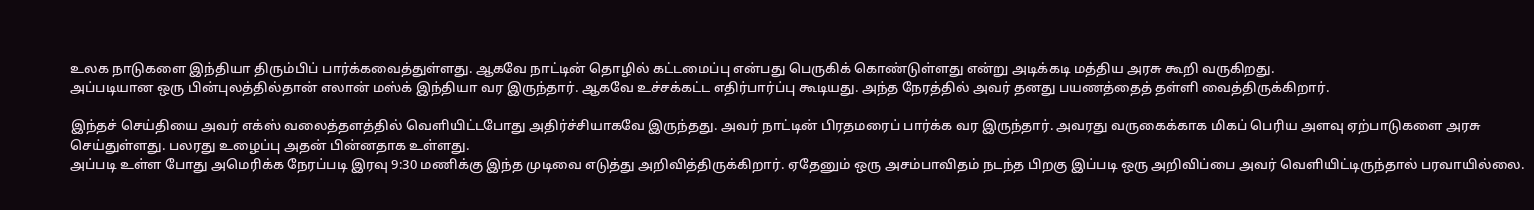உலக நாடுகளை இந்தியா திரும்பிப் பார்க்கவைத்துள்ளது. ஆகவே நாட்டின் தொழில் கட்டமைப்பு என்பது பெருகிக் கொண்டுள்ளது என்று அடிக்கடி மத்திய அரசு கூறி வருகிறது.
அப்படியான ஒரு பின்புலத்தில்தான் எலான் மஸ்க் இந்தியா வர இருந்தார். ஆகவே உச்சக்கட்ட எதிர்பார்ப்பு கூடியது. அந்த நேரத்தில் அவர் தனது பயணத்தைத் தள்ளி வைத்திருக்கிறார்.

இந்தச் செய்தியை அவர் எக்ஸ் வலைத்தளத்தில் வெளியிட்டபோது அதிர்ச்சியாகவே இருந்தது. அவர் நாட்டின் பிரதமரைப் பார்க்க வர இருந்தார். அவரது வருகைக்காக மிகப் பெரிய அளவு ஏற்பாடுகளை அரசு செய்துள்ளது. பலரது உழைப்பு அதன் பின்னதாக உள்ளது.
அப்படி உள்ள போது அமெரிக்க நேரப்படி இரவு 9:30 மணிக்கு இந்த முடிவை எடுத்து அறிவித்திருக்கிறார். ஏதேனும் ஒரு அசம்பாவிதம் நடந்த பிறகு இப்படி ஒரு அறிவிப்பை அவர் வெளியிட்டிருந்தால் பரவாயில்லை.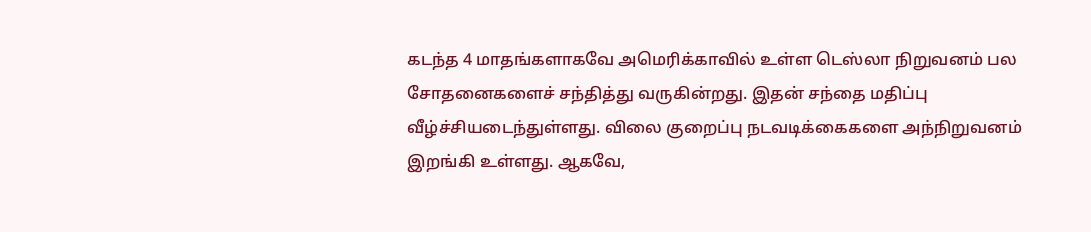கடந்த 4 மாதங்களாகவே அமெரிக்காவில் உள்ள டெஸ்லா நிறுவனம் பல சோதனைகளைச் சந்தித்து வருகின்றது. இதன் சந்தை மதிப்பு வீழ்ச்சியடைந்துள்ளது. விலை குறைப்பு நடவடிக்கைகளை அந்நிறுவனம் இறங்கி உள்ளது. ஆகவே,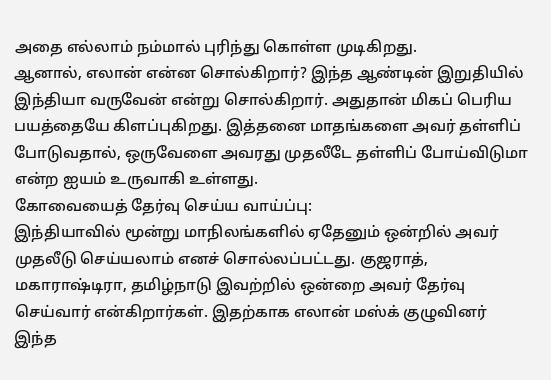அதை எல்லாம் நம்மால் புரிந்து கொள்ள முடிகிறது.
ஆனால், எலான் என்ன சொல்கிறார்? இந்த ஆண்டின் இறுதியில் இந்தியா வருவேன் என்று சொல்கிறார். அதுதான் மிகப் பெரிய பயத்தையே கிளப்புகிறது. இத்தனை மாதங்களை அவர் தள்ளிப் போடுவதால், ஒருவேளை அவரது முதலீடே தள்ளிப் போய்விடுமா என்ற ஐயம் உருவாகி உள்ளது.
கோவையைத் தேர்வு செய்ய வாய்ப்பு:
இந்தியாவில் மூன்று மாநிலங்களில் ஏதேனும் ஒன்றில் அவர் முதலீடு செய்யலாம் எனச் சொல்லப்பட்டது. குஜராத், மகாராஷ்டிரா, தமிழ்நாடு இவற்றில் ஒன்றை அவர் தேர்வு செய்வார் என்கிறார்கள். இதற்காக எலான் மஸ்க் குழுவினர் இந்த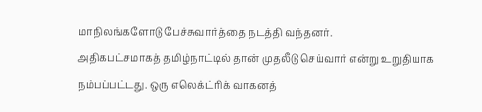மாநிலங்களோடு பேச்சுவார்த்தை நடத்தி வந்தனர்.
அதிகபட்சமாகத் தமிழ்நாட்டில் தான் முதலீடு செய்வார் என்று உறுதியாக நம்பப்பட்டது. ஒரு எலெக்ட்ரிக் வாகனத்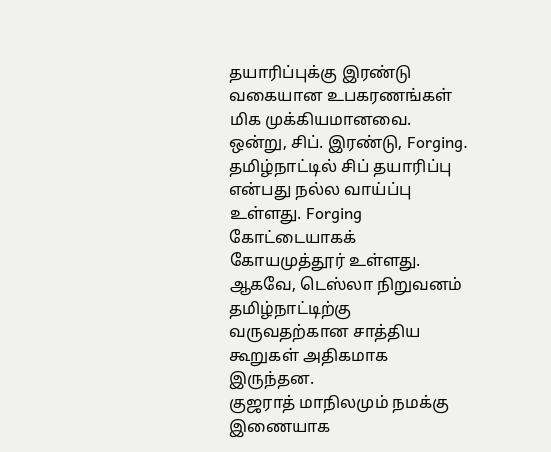தயாரிப்புக்கு இரண்டு வகையான உபகரணங்கள் மிக முக்கியமானவை.
ஒன்று, சிப். இரண்டு, Forging. தமிழ்நாட்டில் சிப் தயாரிப்பு என்பது நல்ல வாய்ப்பு உள்ளது. Forging கோட்டையாகக் கோயமுத்தூர் உள்ளது. ஆகவே, டெஸ்லா நிறுவனம் தமிழ்நாட்டிற்கு வருவதற்கான சாத்திய கூறுகள் அதிகமாக இருந்தன.
குஜராத் மாநிலமும் நமக்கு இணையாக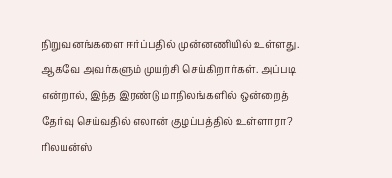நிறுவனங்களை ஈர்ப்பதில் முன்னணியில் உள்ளது. ஆகவே அவர்களும் முயற்சி செய்கிறார்கள். அப்படி என்றால், இந்த இரண்டு மாநிலங்களில் ஒன்றைத் தேர்வு செய்வதில் எலான் குழப்பத்தில் உள்ளாரா? ரிலயன்ஸ்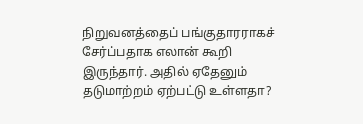நிறுவனத்தைப் பங்குதாரராகச் சேர்ப்பதாக எலான் கூறி இருந்தார். அதில் ஏதேனும் தடுமாற்றம் ஏற்பட்டு உள்ளதா?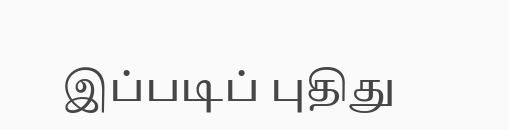இப்படிப் புதிது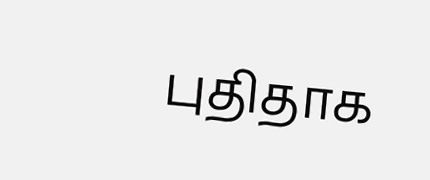புதிதாக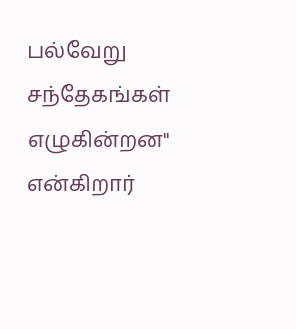பல்வேறு சந்தேகங்கள் எழுகின்றன" என்கிறார்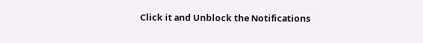Click it and Unblock the Notifications